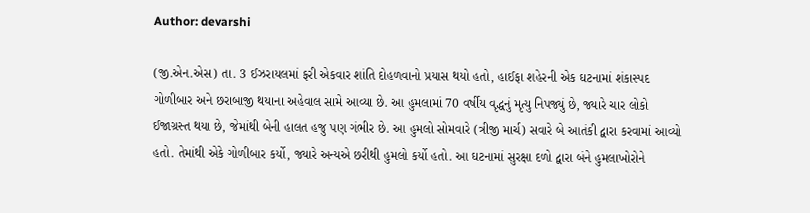Author: devarshi

(જી.એન.એસ) તા. 3 ઈઝરાયલમાં ફરી એકવાર શાંતિ દોહળવાનો પ્રયાસ થયો હતો, હાઈફા શહેરની એક ઘટનામાં શંકાસ્પદ ગોળીબાર અને છરાબાજી થયાના અહેવાલ સામે આવ્યા છે. આ હુમલામાં 70 વર્ષીય વૃદ્ધનું મૃત્યુ નિપજ્યું છે, જ્યારે ચાર લોકો ઈજાગ્રસ્ત થયા છે, જેમાંથી બેની હાલત હજુ પણ ગંભીર છે. આ હુમલો સોમવારે (ત્રીજી માર્ચ) સવારે બે આતંકી દ્વારા કરવામાં આવ્યો હતો. તેમાંથી એકે ગોળીબાર કર્યો, જ્યારે અન્યએ છરીથી હુમલો કર્યો હતો. આ ઘટનામાં સુરક્ષા દળો દ્વારા બંને હુમલાખોરોને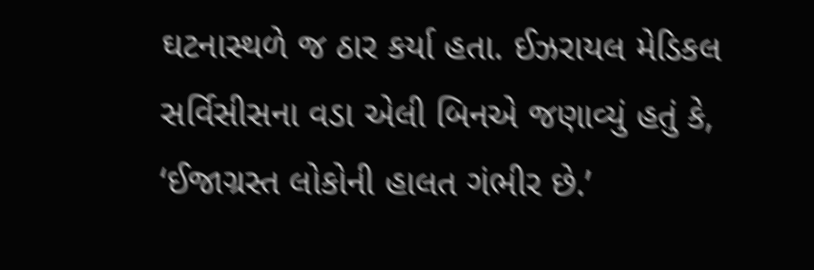ઘટનાસ્થળે જ ઠાર કર્યા હતા. ઈઝરાયલ મેડિકલ સર્વિસીસના વડા એલી બિનએ જણાવ્યું હતું કે, ‘ઈજાગ્રસ્ત લોકોની હાલત ગંભીર છે.’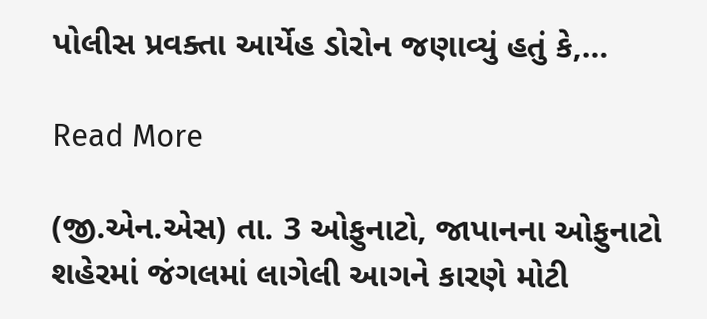પોલીસ પ્રવક્તા આર્યેહ ડોરોન જણાવ્યું હતું કે,…

Read More

(જી.એન.એસ) તા. 3 ઓફુનાટો, જાપાનના ઓફુનાટો શહેરમાં જંગલમાં લાગેલી આગને કારણે મોટી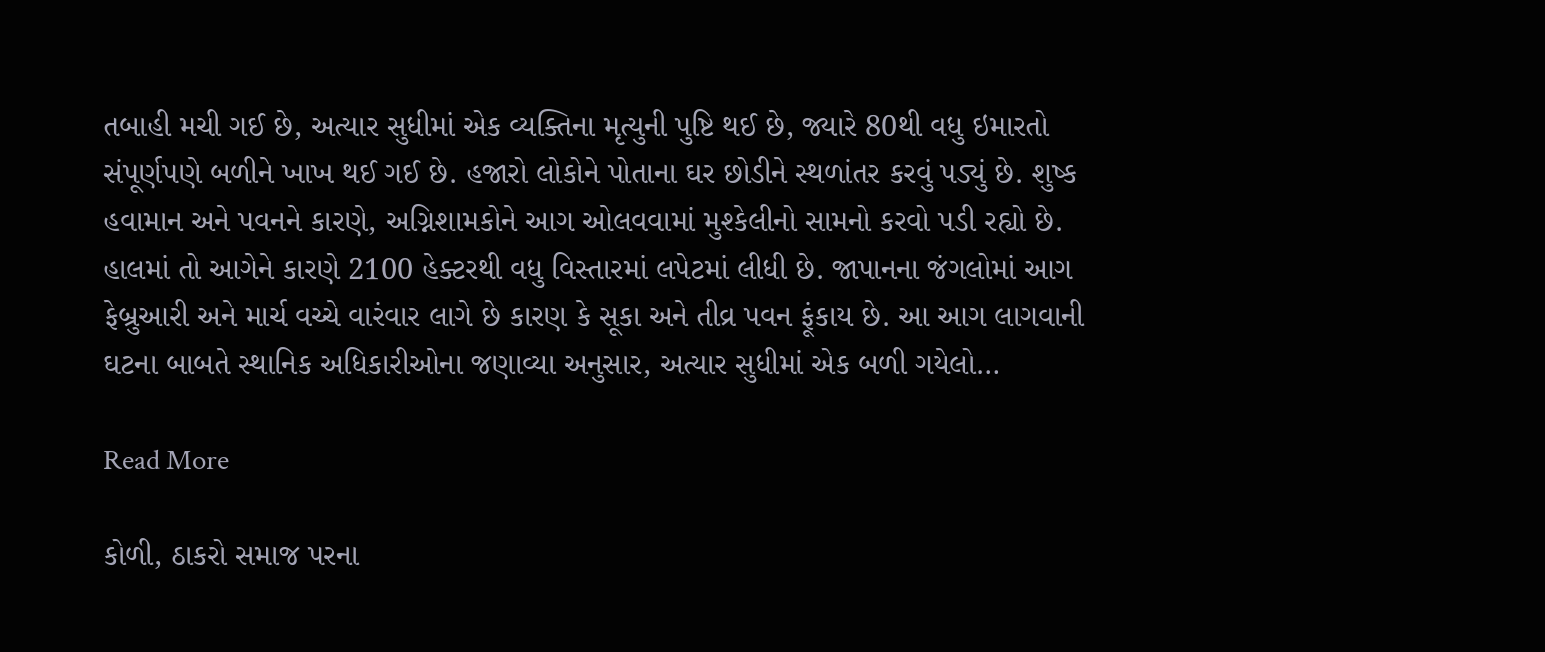તબાહી મચી ગઈ છે, અત્યાર સુધીમાં એક વ્યક્તિના મૃત્યુની પુષ્ટિ થઈ છે, જ્યારે 80થી વધુ ઇમારતો સંપૂર્ણપણે બળીને ખાખ થઈ ગઈ છે. હજારો લોકોને પોતાના ઘર છોડીને સ્થળાંતર કરવું પડ્યું છે. શુષ્ક હવામાન અને પવનને કારણે, અગ્નિશામકોને આગ ઓલવવામાં મુશ્કેલીનો સામનો કરવો પડી રહ્યો છે. હાલમાં તો આગેને કારણે 2100 હેક્ટરથી વધુ વિસ્તારમાં લપેટમાં લીધી છે. જાપાનના જંગલોમાં આગ ફેબ્રુઆરી અને માર્ચ વચ્ચે વારંવાર લાગે છે કારણ કે સૂકા અને તીવ્ર પવન ફૂંકાય છે. આ આગ લાગવાની ઘટના બાબતે સ્થાનિક અધિકારીઓના જણાવ્યા અનુસાર, અત્યાર સુધીમાં એક બળી ગયેલો…

Read More

કોળી, ઠાકરો સમાજ પરના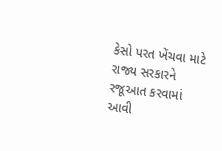કેસો પરત ખેંચવા માટે રાજ્ય સરકારને રજૂઆત કરવામાં આવી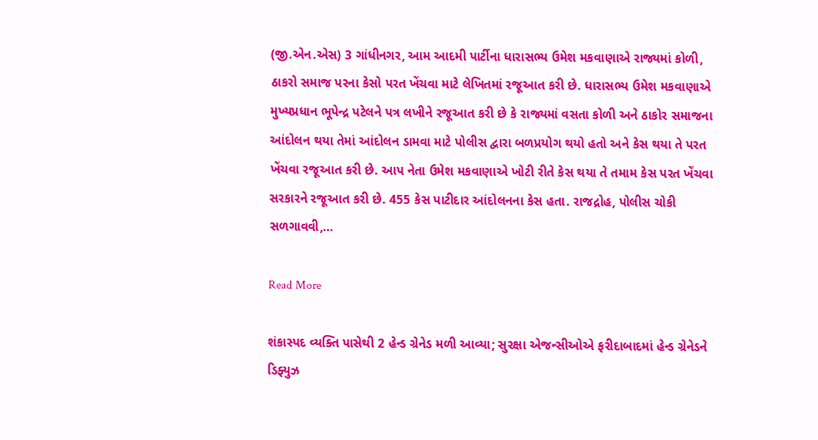(જી.એન.એસ) 3 ગાંધીનગર, આમ આદમી પાર્ટીના ધારાસભ્ય ઉમેશ મકવાણાએ રાજ્યમાં કોળી, ઠાકરો સમાજ પરના કેસો પરત ખેંચવા માટે લેખિતમાં રજૂઆત કરી છે. ધારાસભ્ય ઉમેશ મકવાણાએ મુખ્યપ્રધાન ભૂપેન્દ્ર પટેલને પત્ર લખીને રજૂઆત કરી છે કે રાજ્યમાં વસતા કોળી અને ઠાકોર સમાજના આંદોલન થયા તેમાં આંદોલન ડામવા માટે પોલીસ દ્વારા બળપ્રયોગ થયો હતો અને કેસ થયા તે પરત ખેંચવા રજૂઆત કરી છે. આપ નેતા ઉમેશ મકવાણાએ ખોટી રીતે કેસ થયા તે તમામ કેસ પરત ખેંચવા સરકારને રજૂઆત કરી છે. 455 કેસ પાટીદાર આંદોલનના કેસ હતા. રાજદ્રોહ, પોલીસ ચોકી સળગાવવી,…

Read More

શંકાસ્પદ વ્યક્તિ પાસેથી 2 હેન્ડ ગ્રેનેડ મળી આવ્યા; સુરક્ષા એજન્સીઓએ ફરીદાબાદમાં હેન્ડ ગ્રેનેડને ડિફ્યુઝ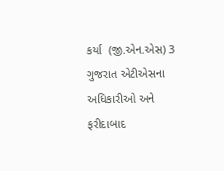કર્યા  (જી.એન.એસ) 3 ગુજરાત એટીએસના અધિકારીઓ અને ફરીદાબાદ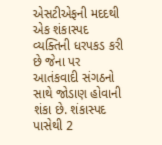એસટીએફની મદદથી એક શંકાસ્પદ વ્યક્તિની ધરપકડ કરી છે જેના પર આતંકવાદી સંગઠનો સાથે જોડાણ હોવાની શંકા છે. શંકાસ્પદ પાસેથી 2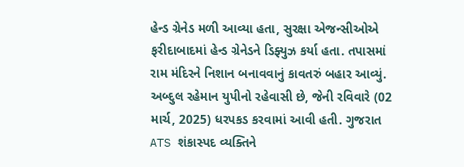હેન્ડ ગ્રેનેડ મળી આવ્યા હતા, સુરક્ષા એજન્સીઓએ ફરીદાબાદમાં હેન્ડ ગ્રેનેડને ડિફ્યુઝ કર્યા હતા. તપાસમાં રામ મંદિરને નિશાન બનાવવાનું કાવતરું બહાર આવ્યું. અબ્દુલ રહેમાન યુપીનો રહેવાસી છે, જેની રવિવારે (02 માર્ચ, 2025) ધરપકડ કરવામાં આવી હતી. ગુજરાત ATS શંકાસ્પદ વ્યક્તિને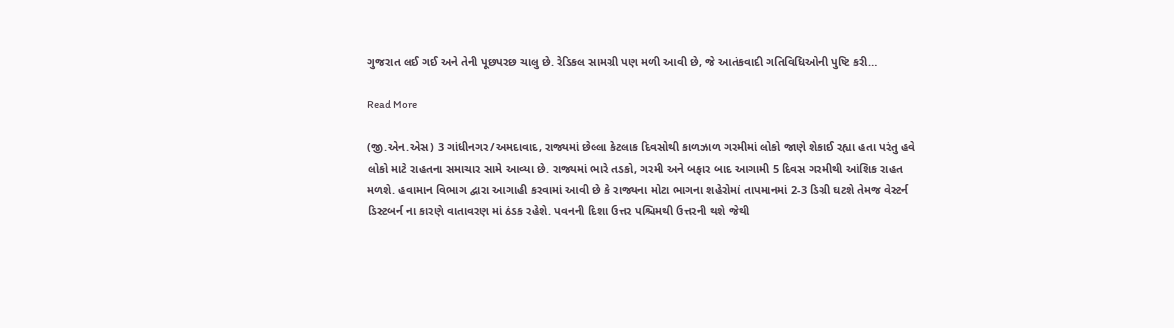ગુજરાત લઈ ગઈ અને તેની પૂછપરછ ચાલુ છે. રેડિકલ સામગ્રી પણ મળી આવી છે, જે આતંકવાદી ગતિવિધિઓની પુષ્ટિ કરી…

Read More

(જી.એન.એસ) 3 ગાંધીનગર/અમદાવાદ, રાજ્યમાં છેલ્લા કેટલાક દિવસોથી કાળઝાળ ગરમીમાં લોકો જાણે શેકાઈ રહ્યા હતા પરંતુ હવે લોકો માટે રાહતના સમાચાર સામે આવ્યા છે. રાજ્યમાં ભારે તડકો, ગરમી અને બફાર બાદ આગામી 5 દિવસ ગરમીથી આંશિક રાહત મળશે. હવામાન વિભાગ દ્વારા આગાહી કરવામાં આવી છે કે રાજ્યના મોટા ભાગના શહેરોમાં તાપમાનમાં 2-3 ડિગ્રી ઘટશે તેમજ વેસ્ટર્ન ડિસ્ટબર્ન ના કારણે વાતાવરણ માં ઠંડક રહેશે. પવનની દિશા ઉત્તર પશ્ચિમથી ઉત્તરની થશે જેથી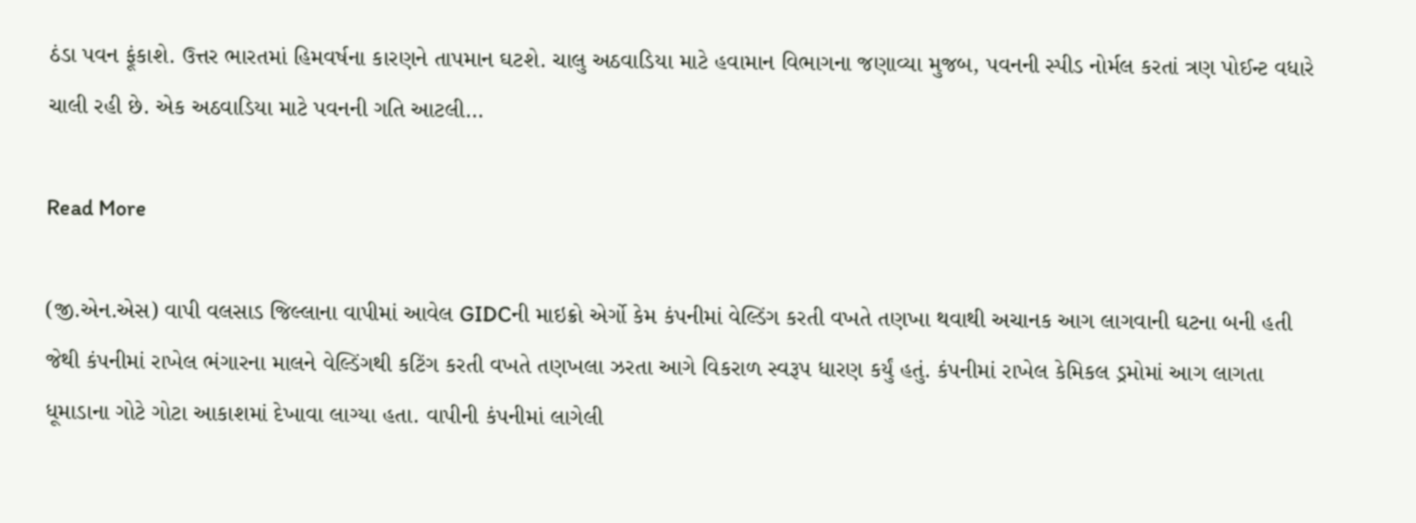ઠંડા પવન ફૂંકાશે. ઉત્તર ભારતમાં હિમવર્ષના કારણને તાપમાન ઘટશે. ચાલુ અઠવાડિયા માટે હવામાન વિભાગના જણાવ્યા મુજબ, પવનની સ્પીડ નોર્મલ કરતાં ત્રણ પોઈન્ટ વધારે ચાલી રહી છે. એક અઠવાડિયા માટે પવનની ગતિ આટલી…

Read More

(જી.એન.એસ) વાપી વલસાડ જિલ્લાના વાપીમાં આવેલ GIDCની માઇક્રો એર્ગો કેમ કંપનીમાં વેલ્ડિંગ કરતી વખતે તણખા થવાથી અચાનક આગ લાગવાની ઘટના બની હતી જેથી કંપનીમાં રાખેલ ભંગારના માલને વેલ્ડિંગથી કટિંગ કરતી વખતે તણખલા ઝરતા આગે વિકરાળ સ્વરૂપ ધારણ કર્યું હતું. કંપનીમાં રાખેલ કેમિકલ ડ્રમોમાં આગ લાગતા ધૂમાડાના ગોટે ગોટા આકાશમાં દેખાવા લાગ્યા હતા. વાપીની કંપનીમાં લાગેલી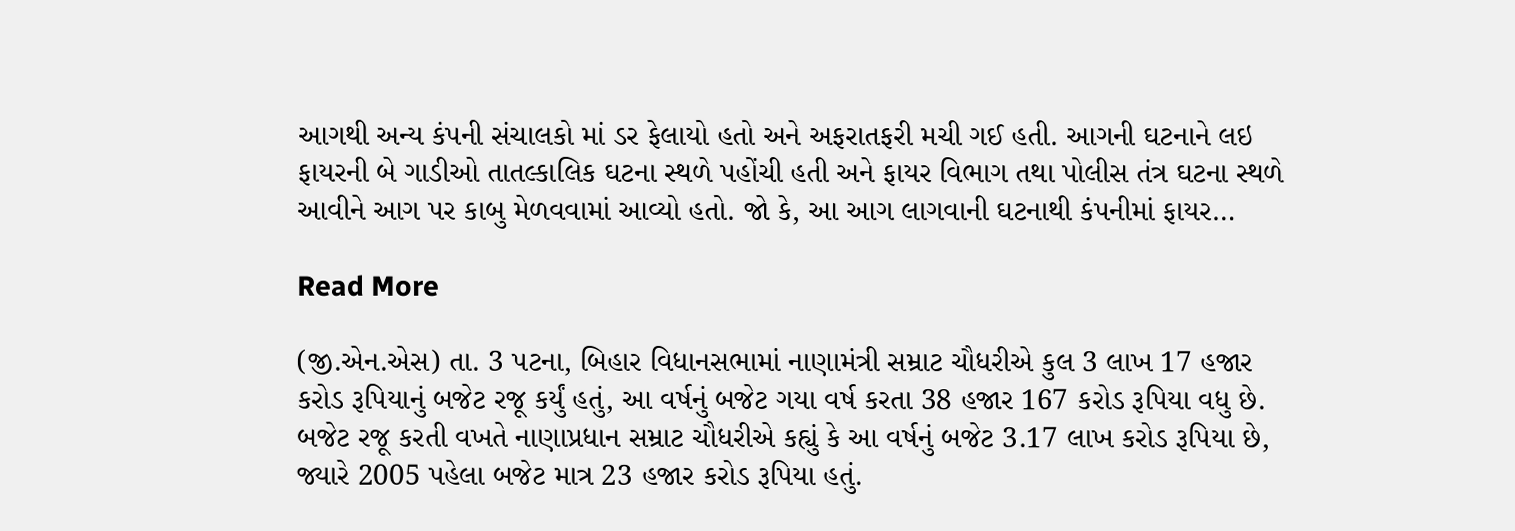આગથી અન્ય કંપની સંચાલકો માં ડર ફેલાયો હતો અને અફરાતફરી મચી ગઈ હતી. આગની ઘટનાને લઇ ફાયરની બે ગાડીઓ તાતલ્કાલિક ઘટના સ્થળે પહોંચી હતી અને ફાયર વિભાગ તથા પોલીસ તંત્ર ઘટના સ્થળે આવીને આગ પર કાબુ મેળવવામાં આવ્યો હતો. જો કે, આ આગ લાગવાની ઘટનાથી કંપનીમાં ફાયર…

Read More

(જી.એન.એસ) તા. 3 પટના, બિહાર વિધાનસભામાં નાણામંત્રી સમ્રાટ ચૌધરીએ કુલ 3 લાખ 17 હજાર કરોડ રૂપિયાનું બજેટ રજૂ કર્યું હતું, આ વર્ષનું બજેટ ગયા વર્ષ કરતા 38 હજાર 167 કરોડ રૂપિયા વધુ છે. બજેટ રજૂ કરતી વખતે નાણાપ્રધાન સમ્રાટ ચૌધરીએ કહ્યું કે આ વર્ષનું બજેટ 3.17 લાખ કરોડ રૂપિયા છે, જ્યારે 2005 પહેલા બજેટ માત્ર 23 હજાર કરોડ રૂપિયા હતું.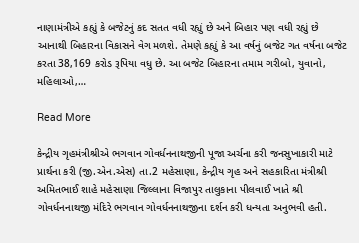નાણામંત્રીએ કહ્યું કે બજેટનું કદ સતત વધી રહ્યું છે અને બિહાર પણ વધી રહ્યું છે આનાથી બિહારના વિકાસને વેગ મળશે. તેમણે કહ્યું કે આ વર્ષનું બજેટ ગત વર્ષના બજેટ કરતા 38,169 કરોડ રૂપિયા વધુ છે. આ બજેટ બિહારના તમામ ગરીબો, યુવાનો, મહિલાઓ,…

Read More

કેન્દ્રીય ગૃહમંત્રીશ્રીએ ભગવાન ગોવર્ધનનાથજીની પૂજા અર્ચના કરી જનસુખાકારી માટે પ્રાર્થના કરી (જી.એન.એસ) તા.2 મહેસાણા, કેન્દ્રીય ગૃહ અને સહકારિતા મંત્રીશ્રી અમિતભાઈ શાહે મહેસાણા જિલ્લાના વિજાપુર તાલુકાના પીલવાઈ ખાતે શ્રી ગોવર્ધનનાથજી મંદિરે ભગવાન ગોવર્ધનનાથજીના દર્શન કરી ધન્યતા અનુભવી હતી.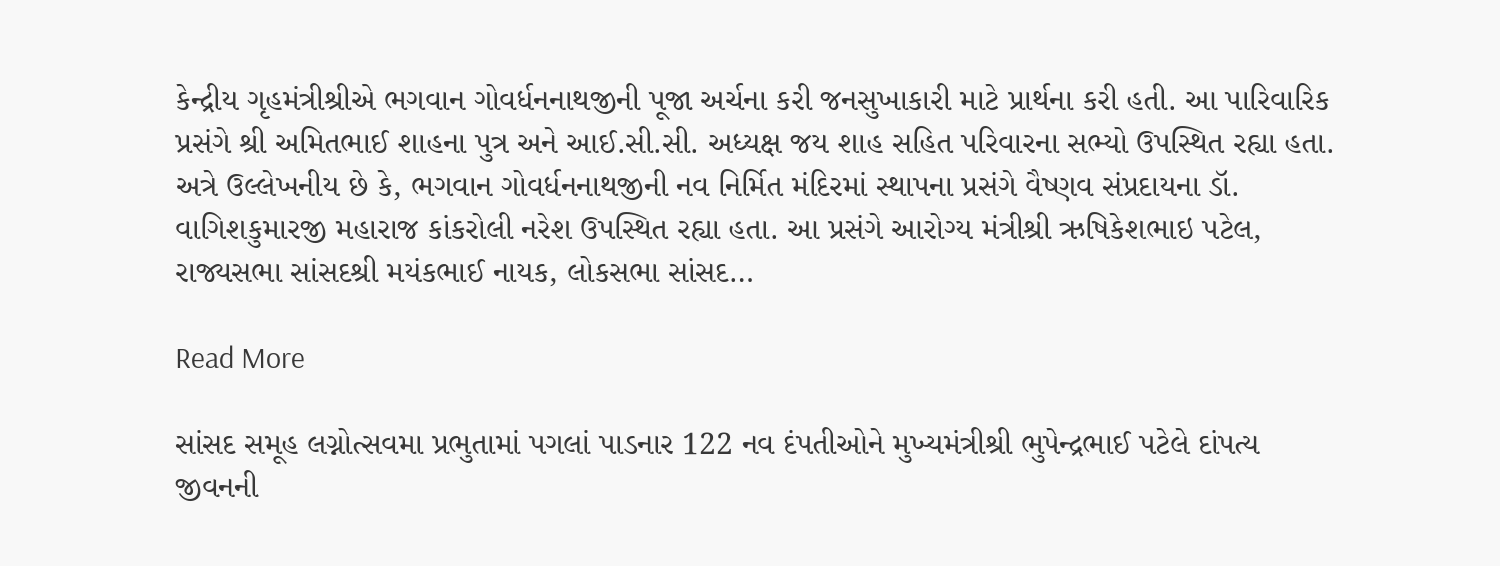કેન્દ્રીય ગૃહમંત્રીશ્રીએ ભગવાન ગોવર્ધનનાથજીની પૂજા અર્ચના કરી જનસુખાકારી માટે પ્રાર્થના કરી હતી. આ પારિવારિક પ્રસંગે શ્રી અમિતભાઈ શાહના પુત્ર અને આઈ.સી.સી. અધ્યક્ષ જય શાહ સહિત પરિવારના સભ્યો ઉપસ્થિત રહ્યા હતા. અત્રે ઉલ્લેખનીય છે કે, ભગવાન ગોવર્ધનનાથજીની નવ નિર્મિત મંદિરમાં સ્થાપના પ્રસંગે વૈષ્ણવ સંપ્રદાયના ડૉ. વાગિશકુમારજી મહારાજ કાંકરોલી નરેશ ઉપસ્થિત રહ્યા હતા. આ પ્રસંગે આરોગ્ય મંત્રીશ્રી ઋષિકેશભાઇ પટેલ, રાજ્યસભા સાંસદશ્રી મયંકભાઈ નાયક, લોકસભા સાંસદ…

Read More

સાંસદ સમૂહ લગ્નોત્સવમા પ્રભુતામાં પગલાં પાડનાર 122 નવ દંપતીઓને મુખ્યમંત્રીશ્રી ભુપેન્દ્રભાઈ પટેલે દાંપત્ય જીવનની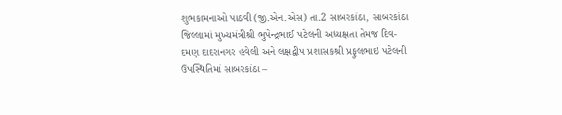શુભકામનાઓ પાઠવી (જી.એન.એસ) તા.2 સાબરકાંઠા, સાબરકાંઠા જિલ્લામાં મુખ્યમંત્રીશ્રી ભુપેન્દ્રભાઈ પટેલની અધ્યક્ષતા તેમજ દિવ- દમણ દાદરાનગર હવેલી અને લક્ષદ્વીપ પ્રશાસકશ્રી પ્રફુલભાઇ પટેલની ઉપસ્થિતિમાં સાબરકાંઠા –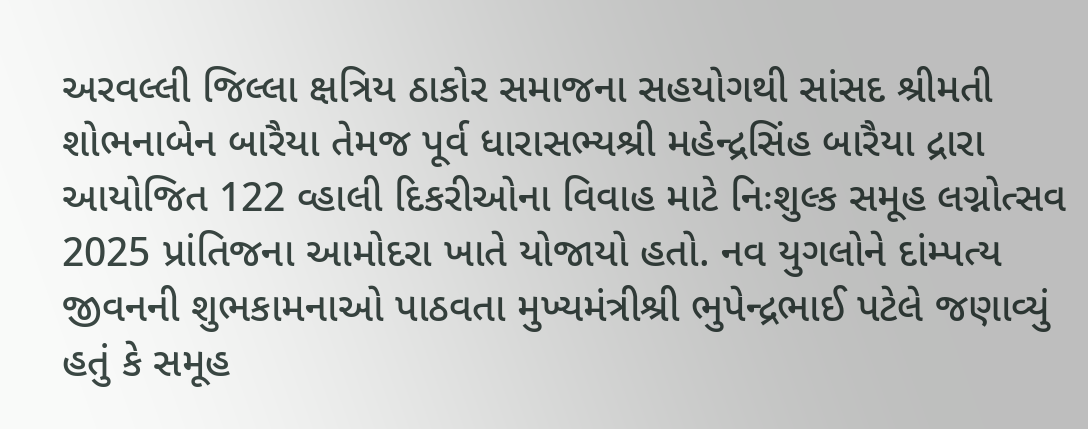અરવલ્લી જિલ્લા ક્ષત્રિય ઠાકોર સમાજના સહયોગથી સાંસદ શ્રીમતી શોભનાબેન બારૈયા તેમજ પૂર્વ ધારાસભ્યશ્રી મહેન્દ્રસિંહ બારૈયા દ્રારા આયોજિત 122 વ્હાલી દિકરીઓના વિવાહ માટે નિઃશુલ્ક સમૂહ લગ્નોત્સવ 2025 પ્રાંતિજના આમોદરા ખાતે યોજાયો હતો. નવ યુગલોને દાંમ્પત્ય જીવનની શુભકામનાઓ પાઠવતા મુખ્યમંત્રીશ્રી ભુપેન્દ્રભાઈ પટેલે જણાવ્યું હતું કે સમૂહ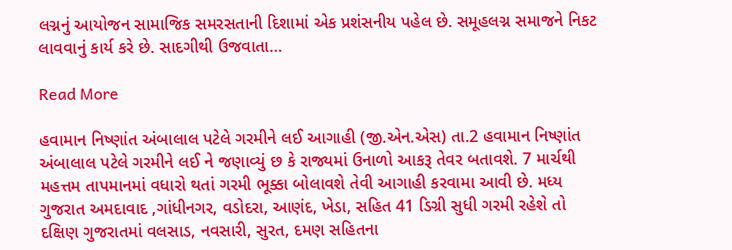લગ્નનું આયોજન સામાજિક સમરસતાની દિશામાં એક પ્રશંસનીય પહેલ છે. સમૂહલગ્ન સમાજને નિકટ લાવવાનું કાર્ય કરે છે. સાદગીથી ઉજવાતા…

Read More

હવામાન નિષ્ણાંત અંબાલાલ પટેલે ગરમીને લઈ આગાહી (જી.એન.એસ) તા.2 હવામાન નિષ્ણાંત અંબાલાલ પટેલે ગરમીને લઈ ને જણાવ્યું છ કે રાજ્યમાં ઉનાળો આકરૂ તેવર બતાવશે. 7 માર્ચથી મહત્તમ તાપમાનમાં વધારો થતાં ગરમી ભૂક્કા બોલાવશે તેવી આગાહી કરવામા આવી છે. મધ્ય ગુજરાત અમદાવાદ ,ગાંધીનગર, વડોદરા, આણંદ, ખેડા, સહિત 41 ડિગ્રી સુધી ગરમી રહેશે તો દક્ષિણ ગુજરાતમાં વલસાડ, નવસારી, સુરત, દમણ સહિતના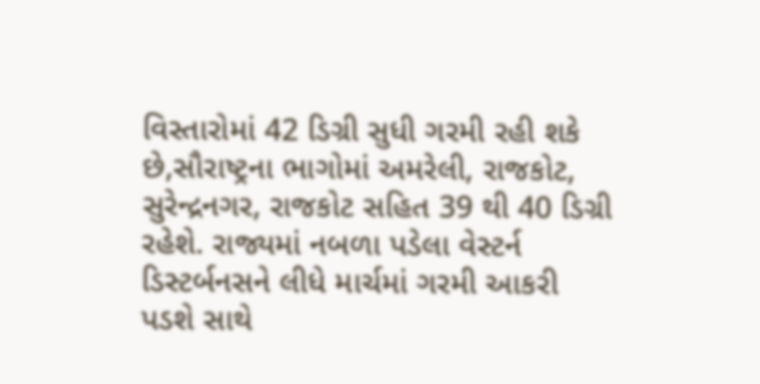વિસ્તારોમાં 42 ડિગ્રી સુધી ગરમી રહી શકે છે,સૌરાષ્ટ્રના ભાગોમાં અમરેલી, રાજકોટ, સુરેન્દ્રનગર, રાજકોટ સહિત 39 થી 40 ડિગ્રી રહેશે. રાજ્યમાં નબળા પડેલા વેસ્ટર્ન ડિસ્ટર્બનસને લીધે માર્ચમાં ગરમી આકરી પડશે સાથે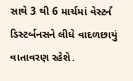સાથે 3 થી 6 માર્ચમાં વેસ્ટર્ન ડિસ્ટર્બનસને લીધે વાદળછાયું વાતાવરણ રહેશે.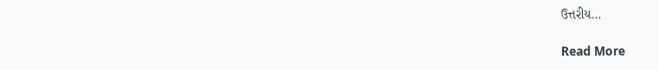ઉત્તરીય…

Read More